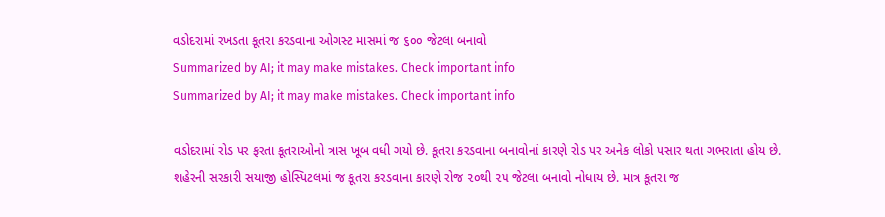વડોદરામાં રખડતા કૂતરા કરડવાના ઓગસ્ટ માસમાં જ ૬૦૦ જેટલા બનાવો
Summarized by AI; it may make mistakes. Check important info
Summarized by AI; it may make mistakes. Check important info

વડોદરામાં રોડ પર ફરતા કૂતરાઓનો ત્રાસ ખૂબ વધી ગયો છે. કૂતરા કરડવાના બનાવોનાં કારણે રોડ પર અનેક લોકો પસાર થતા ગભરાતા હોય છે. શહેરની સરકારી સયાજી હોસ્પિટલમાં જ કૂતરા કરડવાના કારણે રોજ ૨૦થી ૨૫ જેટલા બનાવો નોધાય છે. માત્ર કૂતરા જ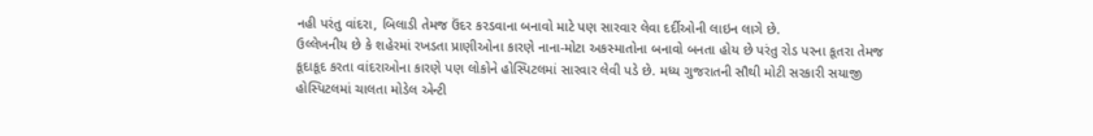નહી પરંતુ વાંદરા, બિલાડી તેમજ ઉંદર કરડવાના બનાવો માટે પણ સારવાર લેવા દર્દીઓની લાઇન લાગે છે.
ઉલ્લેખનીય છે કે શહેરમાં રખડતા પ્રાણીઓના કારણે નાના-મોટા અકસ્માતોના બનાવો બનતા હોય છે પરંતુ રોડ પરના કૂતરા તેમજ કૂદાકૂદ કરતા વાંદરાઓના કારણે પણ લોકોને હોસ્પિટલમાં સારવાર લેવી પડે છે. મધ્ય ગુજરાતની સૌથી મોટી સરકારી સયાજી હોસ્પિટલમાં ચાલતા મોડેલ એન્ટી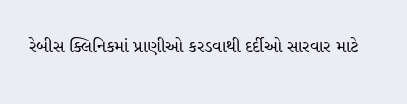રેબીસ ક્લિનિકમાં પ્રાણીઓ કરડવાથી દર્દીઓ સારવાર માટે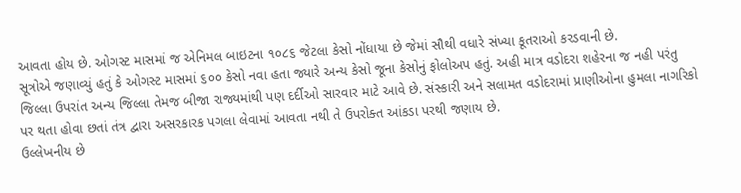આવતા હોય છે. ઓગસ્ટ માસમાં જ એનિમલ બાઇટના ૧૦૮૬ જેટલા કેસો નોંધાયા છે જેમાં સૌથી વધારે સંખ્યા કૂતરાઓ કરડવાની છે.
સૂત્રોએ જણાવ્યું હતું કે ઓગસ્ટ માસમાં ૬૦૦ કેસો નવા હતા જ્યારે અન્ય કેસો જૂના કેસોનું ફોલોઅપ હતું. અહી માત્ર વડોદરા શહેરના જ નહી પરંતુ જિલ્લા ઉપરાંત અન્ય જિલ્લા તેમજ બીજા રાજ્યમાંથી પણ દર્દીઓ સારવાર માટે આવે છે. સંસ્કારી અને સલામત વડોદરામાં પ્રાણીઓના હુમલા નાગરિકો પર થતા હોવા છતાં તંત્ર દ્વારા અસરકારક પગલા લેવામાં આવતા નથી તે ઉપરોક્ત આંકડા પરથી જણાય છે.
ઉલ્લેખનીય છે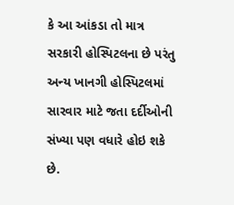કે આ આંકડા તો માત્ર સરકારી હોસ્પિટલના છે પરંતુ અન્ય ખાનગી હોસ્પિટલમાં સારવાર માટે જતા દર્દીઓની સંખ્યા પણ વધારે હોઇ શકે છે.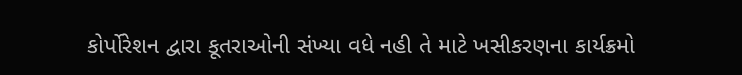કોર્પોરેશન દ્વારા કૂતરાઓની સંખ્યા વધે નહી તે માટે ખસીકરણના કાર્યક્રમો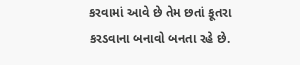કરવામાં આવે છે તેમ છતાં કૂતરા કરડવાના બનાવો બનતા રહે છે.